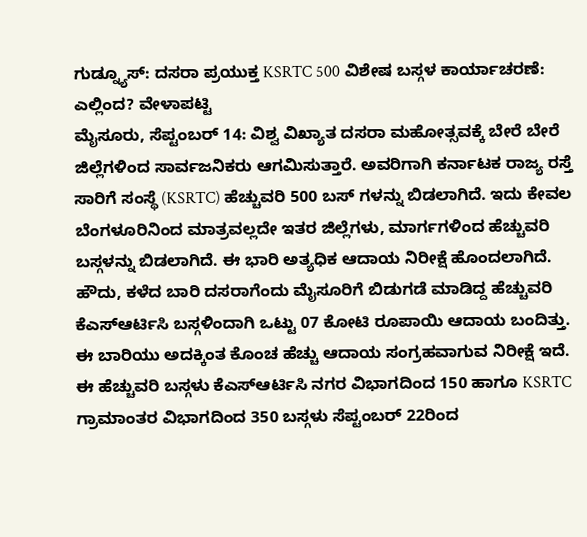ಗುಡ್ನ್ಯೂಸ್: ದಸರಾ ಪ್ರಯುಕ್ತ KSRTC 500 ವಿಶೇಷ ಬಸ್ಗಳ ಕಾರ್ಯಾಚರಣೆ: ಎಲ್ಲಿಂದ? ವೇಳಾಪಟ್ಟಿ
ಮೈಸೂರು, ಸೆಪ್ಟಂಬರ್ 14: ವಿಶ್ವ ವಿಖ್ಯಾತ ದಸರಾ ಮಹೋತ್ಸವಕ್ಕೆ ಬೇರೆ ಬೇರೆ ಜಿಲ್ಲೆಗಳಿಂದ ಸಾರ್ವಜನಿಕರು ಆಗಮಿಸುತ್ತಾರೆ. ಅವರಿಗಾಗಿ ಕರ್ನಾಟಕ ರಾಜ್ಯ ರಸ್ತೆ ಸಾರಿಗೆ ಸಂಸ್ಥೆ (KSRTC) ಹೆಚ್ಚುವರಿ 500 ಬಸ್ ಗಳನ್ನು ಬಿಡಲಾಗಿದೆ. ಇದು ಕೇವಲ ಬೆಂಗಳೂರಿನಿಂದ ಮಾತ್ರವಲ್ಲದೇ ಇತರ ಜಿಲ್ಲೆಗಳು, ಮಾರ್ಗಗಳಿಂದ ಹೆಚ್ಚುವರಿ ಬಸ್ಗಳನ್ನು ಬಿಡಲಾಗಿದೆ. ಈ ಭಾರಿ ಅತ್ಯಧಿಕ ಆದಾಯ ನಿರೀಕ್ಷೆ ಹೊಂದಲಾಗಿದೆ.
ಹೌದು, ಕಳೆದ ಬಾರಿ ದಸರಾಗೆಂದು ಮೈಸೂರಿಗೆ ಬಿಡುಗಡೆ ಮಾಡಿದ್ದ ಹೆಚ್ಚುವರಿ ಕೆಎಸ್ಆರ್ಟಿಸಿ ಬಸ್ಗಳಿಂದಾಗಿ ಒಟ್ಟು 07 ಕೋಟಿ ರೂಪಾಯಿ ಆದಾಯ ಬಂದಿತ್ತು. ಈ ಬಾರಿಯು ಅದಕ್ಕಿಂತ ಕೊಂಚ ಹೆಚ್ಚು ಆದಾಯ ಸಂಗ್ರಹವಾಗುವ ನಿರೀಕ್ಷೆ ಇದೆ. ಈ ಹೆಚ್ಚುವರಿ ಬಸ್ಗಳು ಕೆಎಸ್ಆರ್ಟಿಸಿ ನಗರ ವಿಭಾಗದಿಂದ 150 ಹಾಗೂ KSRTC ಗ್ರಾಮಾಂತರ ವಿಭಾಗದಿಂದ 350 ಬಸ್ಗಳು ಸೆಪ್ಟಂಬರ್ 22ರಿಂದ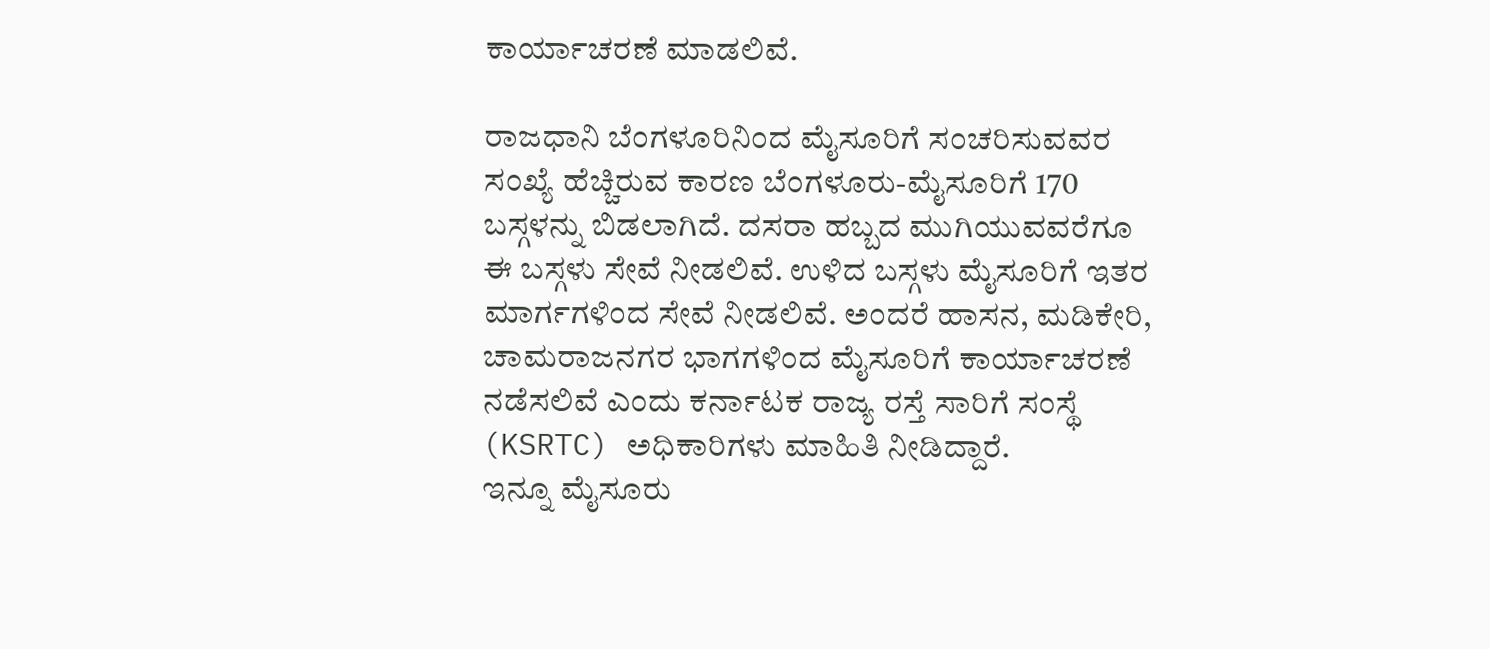ಕಾರ್ಯಾಚರಣೆ ಮಾಡಲಿವೆ.

ರಾಜಧಾನಿ ಬೆಂಗಳೂರಿನಿಂದ ಮೈಸೂರಿಗೆ ಸಂಚರಿಸುವವರ ಸಂಖ್ಯೆ ಹೆಚ್ಚಿರುವ ಕಾರಣ ಬೆಂಗಳೂರು-ಮೈಸೂರಿಗೆ 170 ಬಸ್ಗಳನ್ನು ಬಿಡಲಾಗಿದೆ. ದಸರಾ ಹಬ್ಬದ ಮುಗಿಯುವವರೆಗೂ ಈ ಬಸ್ಗಳು ಸೇವೆ ನೀಡಲಿವೆ. ಉಳಿದ ಬಸ್ಗಳು ಮೈಸೂರಿಗೆ ಇತರ ಮಾರ್ಗಗಳಿಂದ ಸೇವೆ ನೀಡಲಿವೆ. ಅಂದರೆ ಹಾಸನ, ಮಡಿಕೇರಿ, ಚಾಮರಾಜನಗರ ಭಾಗಗಳಿಂದ ಮೈಸೂರಿಗೆ ಕಾರ್ಯಾಚರಣೆ ನಡೆಸಲಿವೆ ಎಂದು ಕರ್ನಾಟಕ ರಾಜ್ಯ ರಸ್ತೆ ಸಾರಿಗೆ ಸಂಸ್ಥೆ (KSRTC) ಅಧಿಕಾರಿಗಳು ಮಾಹಿತಿ ನೀಡಿದ್ದಾರೆ.
ಇನ್ನೂ ಮೈಸೂರು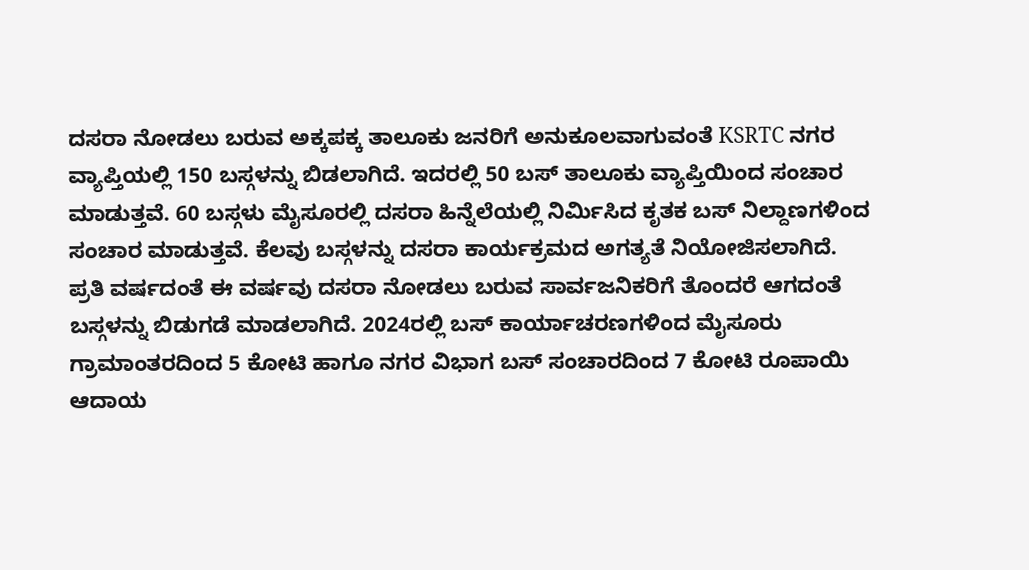ದಸರಾ ನೋಡಲು ಬರುವ ಅಕ್ಕಪಕ್ಕ ತಾಲೂಕು ಜನರಿಗೆ ಅನುಕೂಲವಾಗುವಂತೆ KSRTC ನಗರ ವ್ಯಾಪ್ತಿಯಲ್ಲಿ 150 ಬಸ್ಗಳನ್ನು ಬಿಡಲಾಗಿದೆ. ಇದರಲ್ಲಿ 50 ಬಸ್ ತಾಲೂಕು ವ್ಯಾಪ್ತಿಯಿಂದ ಸಂಚಾರ ಮಾಡುತ್ತವೆ. 60 ಬಸ್ಗಳು ಮೈಸೂರಲ್ಲಿ ದಸರಾ ಹಿನ್ನೆಲೆಯಲ್ಲಿ ನಿರ್ಮಿಸಿದ ಕೃತಕ ಬಸ್ ನಿಲ್ದಾಣಗಳಿಂದ ಸಂಚಾರ ಮಾಡುತ್ತವೆ. ಕೆಲವು ಬಸ್ಗಳನ್ನು ದಸರಾ ಕಾರ್ಯಕ್ರಮದ ಅಗತ್ಯತೆ ನಿಯೋಜಿಸಲಾಗಿದೆ.
ಪ್ರತಿ ವರ್ಷದಂತೆ ಈ ವರ್ಷವು ದಸರಾ ನೋಡಲು ಬರುವ ಸಾರ್ವಜನಿಕರಿಗೆ ತೊಂದರೆ ಆಗದಂತೆ ಬಸ್ಗಳನ್ನು ಬಿಡುಗಡೆ ಮಾಡಲಾಗಿದೆ. 2024ರಲ್ಲಿ ಬಸ್ ಕಾರ್ಯಾಚರಣಗಳಿಂದ ಮೈಸೂರು ಗ್ರಾಮಾಂತರದಿಂದ 5 ಕೋಟಿ ಹಾಗೂ ನಗರ ವಿಭಾಗ ಬಸ್ ಸಂಚಾರದಿಂದ 7 ಕೋಟಿ ರೂಪಾಯಿ ಆದಾಯ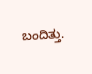ಬಂದಿತ್ತು.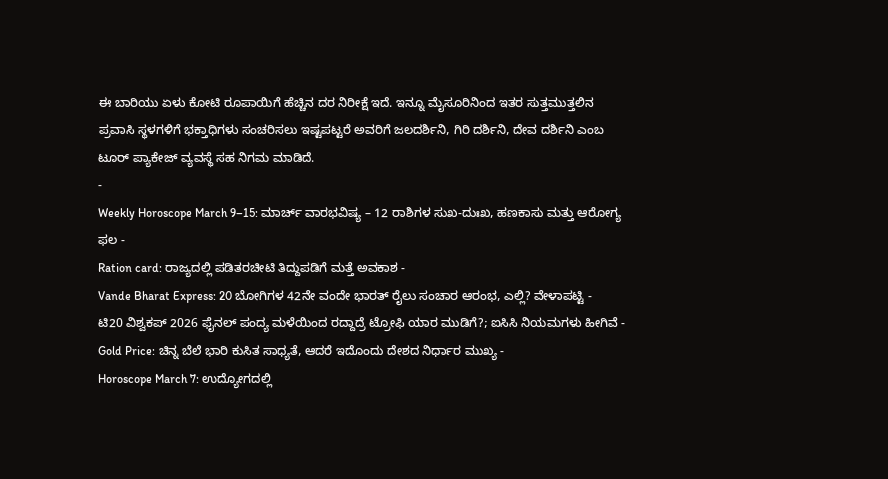ಈ ಬಾರಿಯು ಏಳು ಕೋಟಿ ರೂಪಾಯಿಗೆ ಹೆಚ್ಚಿನ ದರ ನಿರೀಕ್ಷೆ ಇದೆ. ಇನ್ನೂ ಮೈಸೂರಿನಿಂದ ಇತರ ಸುತ್ತಮುತ್ತಲಿನ ಪ್ರವಾಸಿ ಸ್ಥಳಗಳಿಗೆ ಭಕ್ತಾಧಿಗಳು ಸಂಚರಿಸಲು ಇಷ್ಟಪಟ್ಟರೆ ಅವರಿಗೆ ಜಲದರ್ಶಿನಿ, ಗಿರಿ ದರ್ಶಿನಿ, ದೇವ ದರ್ಶಿನಿ ಎಂಬ ಟೂರ್ ಪ್ಯಾಕೇಜ್ ವ್ಯವಸ್ಥೆ ಸಹ ನಿಗಮ ಮಾಡಿದೆ.
-
Weekly Horoscope March 9–15: ಮಾರ್ಚ್ ವಾರಭವಿಷ್ಯ – 12 ರಾಶಿಗಳ ಸುಖ-ದುಃಖ, ಹಣಕಾಸು ಮತ್ತು ಆರೋಗ್ಯ ಫಲ -
Ration card: ರಾಜ್ಯದಲ್ಲಿ ಪಡಿತರಚೀಟಿ ತಿದ್ದುಪಡಿಗೆ ಮತ್ತೆ ಅವಕಾಶ -
Vande Bharat Express: 20 ಬೋಗಿಗಳ 42ನೇ ವಂದೇ ಭಾರತ್ ರೈಲು ಸಂಚಾರ ಆರಂಭ, ಎಲ್ಲಿ? ವೇಳಾಪಟ್ಟಿ -
ಟಿ20 ವಿಶ್ವಕಪ್ 2026 ಫೈನಲ್ ಪಂದ್ಯ ಮಳೆಯಿಂದ ರದ್ದಾದ್ರೆ ಟ್ರೋಫಿ ಯಾರ ಮುಡಿಗೆ?; ಐಸಿಸಿ ನಿಯಮಗಳು ಹೀಗಿವೆ -
Gold Price: ಚಿನ್ನ ಬೆಲೆ ಭಾರಿ ಕುಸಿತ ಸಾಧ್ಯತೆ, ಆದರೆ ಇದೊಂದು ದೇಶದ ನಿರ್ಧಾರ ಮುಖ್ಯ -
Horoscope March 7: ಉದ್ಯೋಗದಲ್ಲಿ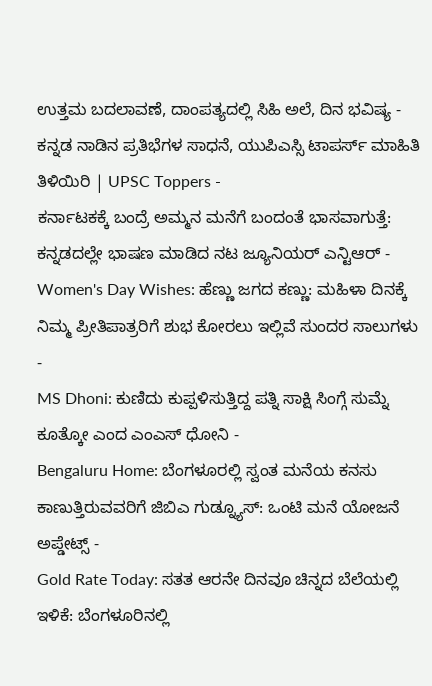ಉತ್ತಮ ಬದಲಾವಣೆ, ದಾಂಪತ್ಯದಲ್ಲಿ ಸಿಹಿ ಅಲೆ, ದಿನ ಭವಿಷ್ಯ -
ಕನ್ನಡ ನಾಡಿನ ಪ್ರತಿಭೆಗಳ ಸಾಧನೆ, ಯುಪಿಎಸ್ಸಿ ಟಾಪರ್ಸ್ ಮಾಹಿತಿ ತಿಳಿಯಿರಿ | UPSC Toppers -
ಕರ್ನಾಟಕಕ್ಕೆ ಬಂದ್ರೆ ಅಮ್ಮನ ಮನೆಗೆ ಬಂದಂತೆ ಭಾಸವಾಗುತ್ತೆ: ಕನ್ನಡದಲ್ಲೇ ಭಾಷಣ ಮಾಡಿದ ನಟ ಜ್ಯೂನಿಯರ್ ಎನ್ಟಿಆರ್ -
Women's Day Wishes: ಹೆಣ್ಣು ಜಗದ ಕಣ್ಣು: ಮಹಿಳಾ ದಿನಕ್ಕೆ ನಿಮ್ಮ ಪ್ರೀತಿಪಾತ್ರರಿಗೆ ಶುಭ ಕೋರಲು ಇಲ್ಲಿವೆ ಸುಂದರ ಸಾಲುಗಳು -
MS Dhoni: ಕುಣಿದು ಕುಪ್ಪಳಿಸುತ್ತಿದ್ದ ಪತ್ನಿ ಸಾಕ್ಷಿ ಸಿಂಗ್ಗೆ ಸುಮ್ನೆ ಕೂತ್ಕೋ ಎಂದ ಎಂಎಸ್ ಧೋನಿ -
Bengaluru Home: ಬೆಂಗಳೂರಲ್ಲಿ ಸ್ವಂತ ಮನೆಯ ಕನಸು ಕಾಣುತ್ತಿರುವವರಿಗೆ ಜಿಬಿಎ ಗುಡ್ನ್ಯೂಸ್: ಒಂಟಿ ಮನೆ ಯೋಜನೆ ಅಪ್ಡೇಟ್ಸ್ -
Gold Rate Today: ಸತತ ಆರನೇ ದಿನವೂ ಚಿನ್ನದ ಬೆಲೆಯಲ್ಲಿ ಇಳಿಕೆ: ಬೆಂಗಳೂರಿನಲ್ಲಿ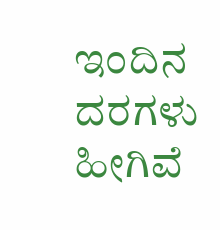ಇಂದಿನ ದರಗಳು ಹೀಗಿವೆ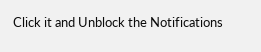Click it and Unblock the Notifications